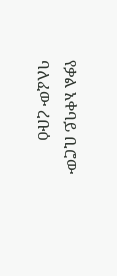የቃል አቀባይ ቢሮው ባለፈው ረቡዕ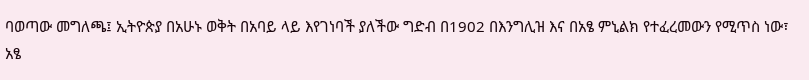ባወጣው መግለጫ፤ ኢትዮጵያ በአሁኑ ወቅት በአባይ ላይ እየገነባች ያለችው ግድብ በ1902 በእንግሊዝ እና በአፄ ምኒልክ የተፈረመውን የሚጥስ ነው፣ አፄ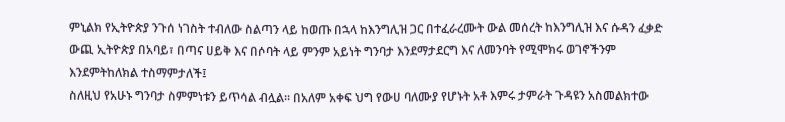ምኒልክ የኢትዮጵያ ንጉሰ ነገስት ተብለው ስልጣን ላይ ከወጡ በኋላ ከእንግሊዝ ጋር በተፈራረሙት ውል መሰረት ከእንግሊዝ እና ሱዳን ፈቃድ ውጪ ኢትዮጵያ በአባይ፣ በጣና ሀይቅ እና በሶባት ላይ ምንም አይነት ግንባታ እንደማታደርግ እና ለመንባት የሚሞክሩ ወገኖችንም እንደምትከለክል ተስማምታለች፤
ስለዚህ የአሁኑ ግንባታ ስምምነቱን ይጥሳል ብሏል፡፡ በአለም አቀፍ ህግ የውሀ ባለሙያ የሆኑት አቶ እምሩ ታምራት ጉዳዩን አስመልክተው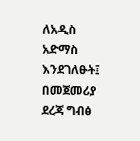ለአዲስ አድማስ እንደገለፁት፤ በመጀመሪያ ደረጃ ግብፅ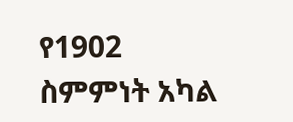የ1902 ስምምነት አካል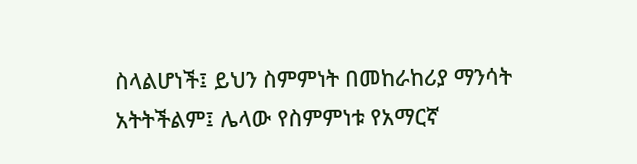ስላልሆነች፤ ይህን ስምምነት በመከራከሪያ ማንሳት አትትችልም፤ ሌላው የስምምነቱ የአማርኛ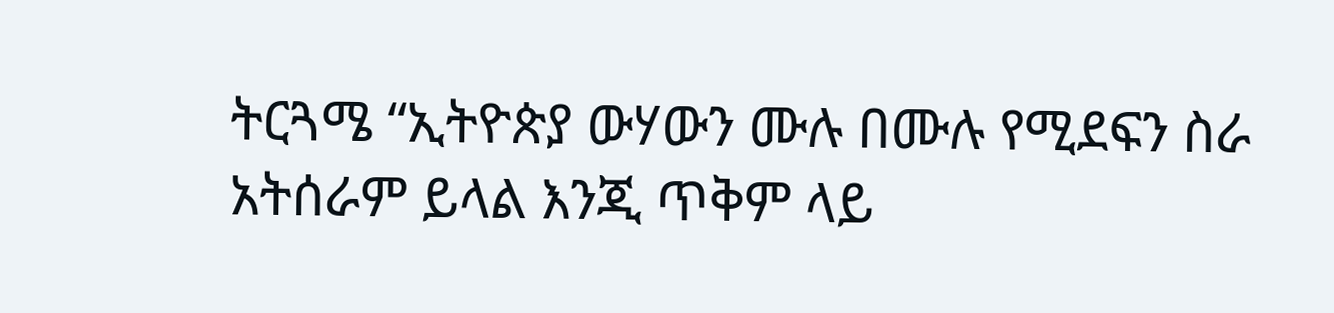ትርጓሜ “ኢትዮጵያ ውሃውን ሙሉ በሙሉ የሚደፍን ስራ አትሰራም ይላል እንጂ ጥቅም ላይ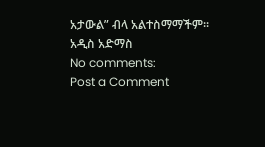አታውል” ብላ አልተስማማችም፡፡
አዲስ አድማስ
No comments:
Post a Comment